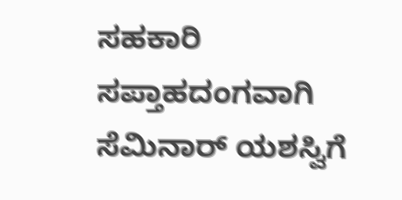ಸಹಕಾರಿ ಸಪ್ತಾಹದಂಗವಾಗಿ ಸೆಮಿನಾರ್ ಯಶಸ್ವಿಗೆ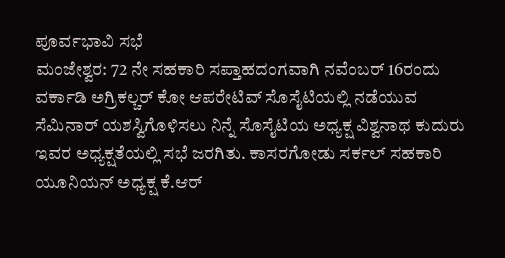ಪೂರ್ವಭಾವಿ ಸಭೆ
ಮಂಜೇಶ್ವರ: 72 ನೇ ಸಹಕಾರಿ ಸಪ್ತಾಹದಂಗವಾಗಿ ನವೆಂಬರ್ 16ರಂದು ವರ್ಕಾಡಿ ಅಗ್ರಿಕಲ್ಚರ್ ಕೋ ಆಪರೇಟಿವ್ ಸೊಸೈಟಿಯಲ್ಲಿ ನಡೆಯುವ ಸೆಮಿನಾರ್ ಯಶಸ್ವಿಗೊಳಿಸಲು ನಿನ್ನೆ ಸೊಸೈಟಿಯ ಅಧ್ಯಕ್ಷ ವಿಶ್ವನಾಥ ಕುದುರು ಇವರ ಅಧ್ಯಕ್ಷತೆಯಲ್ಲಿ ಸಭೆ ಜರಗಿತು. ಕಾಸರಗೋಡು ಸರ್ಕಲ್ ಸಹಕಾರಿ ಯೂನಿಯನ್ ಅಧ್ಯಕ್ಷ ಕೆ.ಆರ್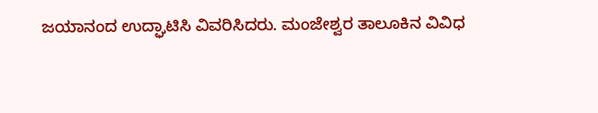ಜಯಾನಂದ ಉದ್ಘಾಟಿಸಿ ವಿವರಿಸಿದರು. ಮಂಜೇಶ್ವರ ತಾಲೂಕಿನ ವಿವಿಧ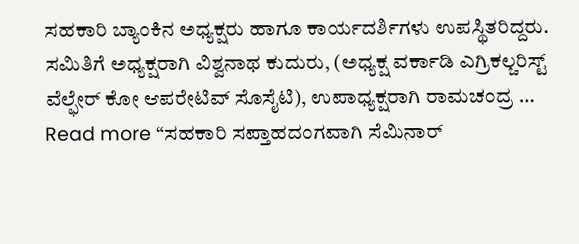ಸಹಕಾರಿ ಬ್ಯಾಂಕಿನ ಅಧ್ಯಕ್ಷರು ಹಾಗೂ ಕಾರ್ಯದರ್ಶಿಗಳು ಉಪಸ್ಥಿತರಿದ್ದರು. ಸಮಿತಿಗೆ ಅಧ್ಯಕ್ಷರಾಗಿ ವಿಶ್ವನಾಥ ಕುದುರು, (ಅಧ್ಯಕ್ಷ ವರ್ಕಾಡಿ ಎಗ್ರಿಕಲ್ಚರಿಸ್ಟ್ ವೆಲ್ಫೇರ್ ಕೋ ಆಪರೇಟಿವ್ ಸೊಸೈಟಿ), ಉಪಾಧ್ಯಕ್ಷರಾಗಿ ರಾಮಚಂದ್ರ …
Read more “ಸಹಕಾರಿ ಸಪ್ತಾಹದಂಗವಾಗಿ ಸೆಮಿನಾರ್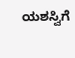ಯಶಸ್ವಿಗೆ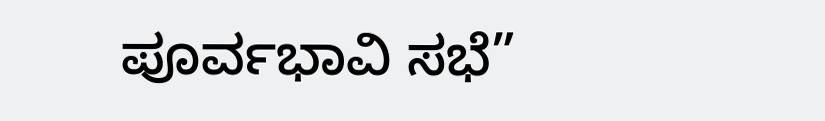ಪೂರ್ವಭಾವಿ ಸಭೆ”